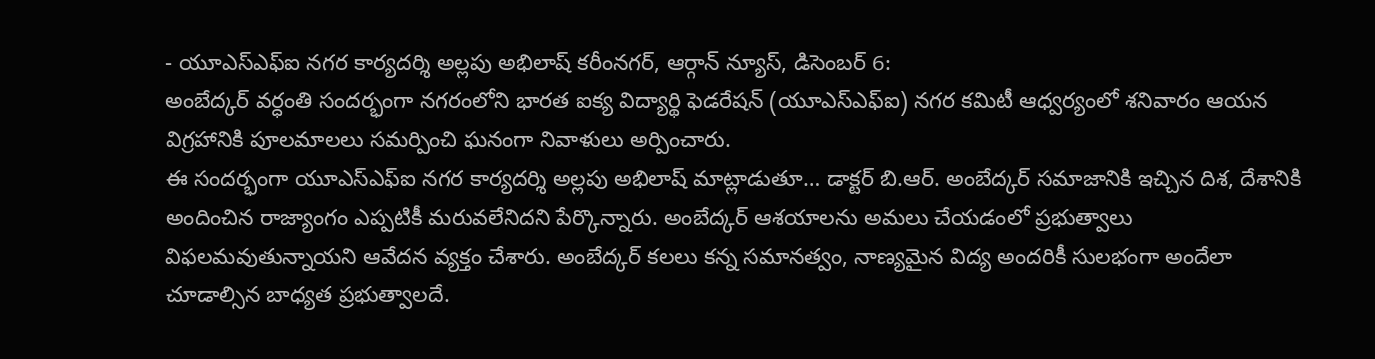- యూఎస్ఎఫ్ఐ నగర కార్యదర్శి అల్లపు అభిలాష్ కరీంనగర్, ఆర్గాన్ న్యూస్, డిసెంబర్ 6:
అంబేద్కర్ వర్ధంతి సందర్భంగా నగరంలోని భారత ఐక్య విద్యార్థి ఫెడరేషన్ (యూఎస్ఎఫ్ఐ) నగర కమిటీ ఆధ్వర్యంలో శనివారం ఆయన విగ్రహానికి పూలమాలలు సమర్పించి ఘనంగా నివాళులు అర్పించారు.
ఈ సందర్భంగా యూఎస్ఎఫ్ఐ నగర కార్యదర్శి అల్లపు అభిలాష్ మాట్లాడుతూ… డాక్టర్ బి.ఆర్. అంబేద్కర్ సమాజానికి ఇచ్చిన దిశ, దేశానికి అందించిన రాజ్యాంగం ఎప్పటికీ మరువలేనిదని పేర్కొన్నారు. అంబేద్కర్ ఆశయాలను అమలు చేయడంలో ప్రభుత్వాలు విఫలమవుతున్నాయని ఆవేదన వ్యక్తం చేశారు. అంబేద్కర్ కలలు కన్న సమానత్వం, నాణ్యమైన విద్య అందరికీ సులభంగా అందేలా చూడాల్సిన బాధ్యత ప్రభుత్వాలదే.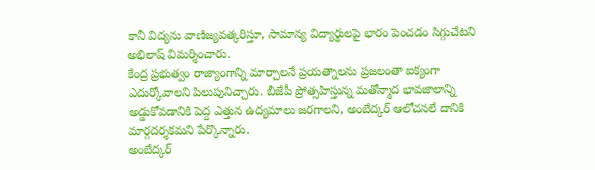కానీ విద్యను వాణిజ్యవత్కరిస్తూ, సామాన్య విద్యార్థులపై భారం పెంచడం సిగ్గుచేటని అభిలాష్ విమర్శించారు.
కేంద్ర ప్రభుత్వం రాజ్యాంగాన్ని మార్చాలనే ప్రయత్నాలను ప్రజలంతా ఐక్యంగా ఎదుర్కోవాలని పిలుపునిచ్చారు. బీజేపీ ప్రోత్సహిస్తున్న మతోన్మాద భావజాలాన్ని అడ్డుకోవడానికి పెద్ద ఎత్తున ఉద్యమాలు జరగాలని, అంబేద్కర్ ఆలోచనలే దానికి మార్గదర్శకమని పేర్కొన్నారు.
అంబేద్కర్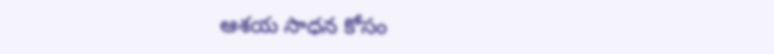ఆశయ సాధన కోసం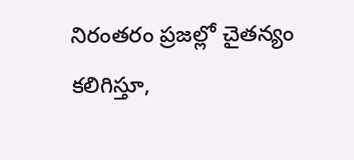నిరంతరం ప్రజల్లో చైతన్యం కలిగిస్తూ,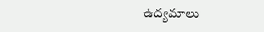ఉద్యమాలు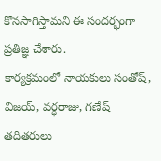కొనసాగిస్తామని ఈ సందర్భంగా ప్రతిజ్ఞ చేశారు.
కార్యక్రమంలో నాయకులు సంతోష్, విజయ్, వర్ధరాజు, గణేష్ తదితరులు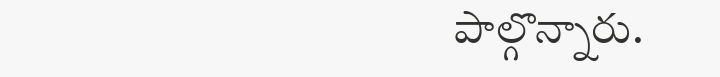పాల్గొన్నారు.